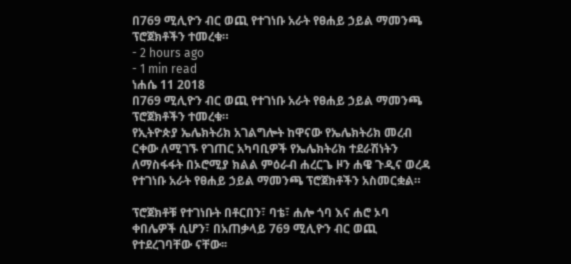በ769 ሚሊዮን ብር ወጪ የተገነቡ አራት የፀሐይ ኃይል ማመንጫ ፕሮጀክቶችን ተመረቁ።
- 2 hours ago
- 1 min read
ነሐሴ 11 2018
በ769 ሚሊዮን ብር ወጪ የተገነቡ አራት የፀሐይ ኃይል ማመንጫ ፕሮጀክቶችን ተመረቁ።
የኢትዮጵያ ኤሌክትሪክ አገልግሎት ከዋናው የኤሌክትሪክ መረብ ርቀው ለሚገኙ የገጠር አካባቢዎች የኤሌክትሪክ ተደራሽነትን ለማስፋፋት በኦሮሚያ ክልል ምዕራብ ሐረርጌ ዞን ሐዌ ጉዲና ወረዳ የተገነቡ አራት የፀሐይ ኃይል ማመንጫ ፕሮጀክቶችን አስመርቋል።

ፕሮጀክቶቹ የተገነቡት በቶርበን፣ ባቴ፣ ሐሎ ጎባ እና ሐሮ ኦባ ቀበሌዎች ሲሆን፣ በአጠቃላይ 769 ሚሊዮን ብር ወጪ የተደረገባቸው ናቸው፡፡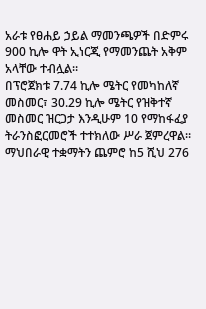አራቱ የፀሐይ ኃይል ማመንጫዎች በድምሩ 900 ኪሎ ዋት ኢነርጂ የማመንጨት አቅም አላቸው ተብሏል።
በፕሮጀክቱ 7.74 ኪሎ ሜትር የመካከለኛ መስመር፣ 30.29 ኪሎ ሜትር የዝቅተኛ መስመር ዝርጋታ እንዲሁም 10 የማከፋፈያ ትራንስፎርመሮች ተተክለው ሥራ ጀምረዋል።
ማህበራዊ ተቋማትን ጨምሮ ከ5 ሺህ 276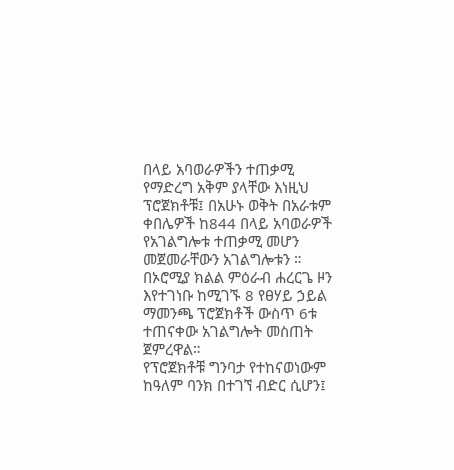በላይ አባወራዎችን ተጠቃሚ የማድረግ አቅም ያላቸው እነዚህ ፕሮጀክቶቹ፤ በአሁኑ ወቅት በአራቱም ቀበሌዎች ከ844 በላይ አባወራዎች የአገልግሎቱ ተጠቃሚ መሆን መጀመራቸውን አገልግሎቱን ።
በኦሮሚያ ክልል ምዕራብ ሐረርጌ ዞን እየተገነቡ ከሚገኙ 8 የፀሃይ ኃይል ማመንጫ ፕሮጀክቶች ውስጥ 6ቱ ተጠናቀው አገልግሎት መስጠት ጀምረዋል።
የፕሮጀክቶቹ ግንባታ የተከናወነውም ከዓለም ባንክ በተገኘ ብድር ሲሆን፤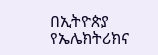በኢትዮጵያ የኤሌክትሪክና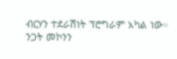ብርሃን ተደራሽነት ፕሮግራም አካል ነው።
ንጋት መኮንን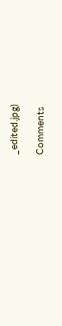_edited.jpg)

Comments